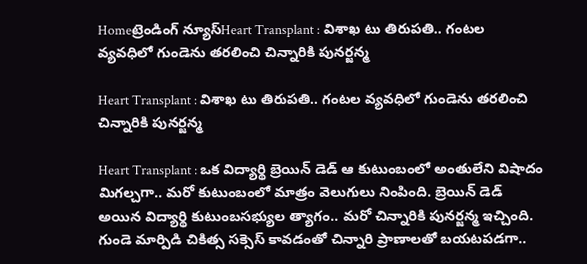Homeట్రెండింగ్ న్యూస్Heart Transplant : విశాఖ టు తిరుపతి.. గంటల వ్యవధిలో గుండెను తరలించి చిన్నారికి పునర్జన్మ

Heart Transplant : విశాఖ టు తిరుపతి.. గంటల వ్యవధిలో గుండెను తరలించి చిన్నారికి పునర్జన్మ

Heart Transplant : ఒక విద్యార్థి బ్రెయిన్ డెడ్ ఆ కుటుంబంలో అంతులేని విషాదం మిగల్చగా.. మరో కుటుంబంలో మాత్రం వెలుగులు నింపింది. బ్రెయిన్ డెడ్ అయిన విద్యార్థి కుటుంబసభ్యుల త్యాగం.. మరో చిన్నారికి పునర్జన్మ ఇచ్చింది. గుండె మార్పిడి చికిత్స సక్సెస్ కావడంతో చిన్నారి ప్రాణాలతో బయటపడగా..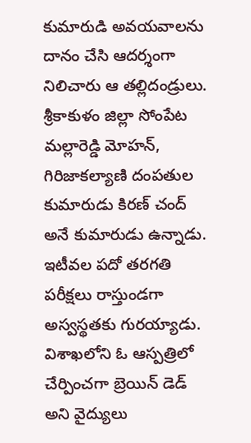కుమారుడి అవయవాలను దానం చేసి ఆదర్శంగా నిలిచారు ఆ తల్లిదండ్రులు. శ్రీకాకుళం జిల్లా సోంపేట మల్లారెడ్డి మోహన్‌, గిరిజాకల్యాణి దంపతుల కుమారుడు కిరణ్‌ చంద్‌ అనే కుమారుడు ఉన్నాడు. ఇటీవల పదో తరగతి పరీక్షలు రాస్తుండగా అస్వస్థతకు గురయ్యాడు. విశాఖలోని ఓ ఆస్పత్రిలో చేర్పించగా బ్రెయిన్ డెడ్ అని వైద్యులు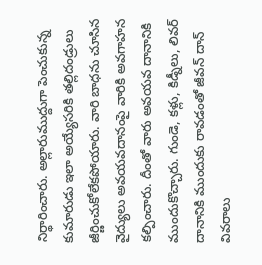నిర్థారించారు. అల్లారుముద్దుగా పెంచుకున్న కుమారుడు ఇలా అయ్యేసరికి తల్లిదండ్రులు జీర్ణించుకోలేకపోయారు. వారి బాధను చూసిన వైద్యులు అవయవదానంపై వారికి అవగాహన కల్పించారు. దీంతో వారు అవయవ దానానికి ముందుకొచ్చారు. గుండె, కళ్లు, కిడ్నీలు, లివర్‌ దానానికి ముందుకు రావడంతో జీవన్ దాన్ వివరాలు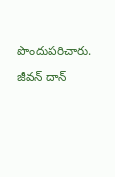పొందుపరిచారు.

జీవన్ దాన్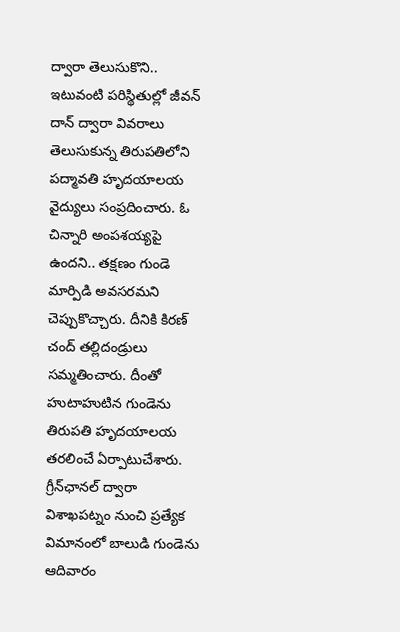ద్వారా తెలుసుకొని..
ఇటువంటి పరిస్థితుల్లో జీవన్ దాన్ ద్వారా వివరాలు తెలుసుకున్న తిరుపతిలోని పద్మావతి హృదయాలయ వైద్యులు సంప్రదించారు. ఓ చిన్నారి అంపశయ్యపై ఉందని.. తక్షణం గుండె మార్పిడి అవసరమని చెప్పుకొచ్చారు. దీనికి కిరణ్ చంద్ తల్లిదండ్రులు సమ్మతించారు. దీంతో హుటాహుటిన గుండెను తిరుపతి హృదయాలయ తరలించే ఏర్పాటుచేశారు. గ్రీన్‌ఛానల్‌ ద్వారా విశాఖపట్నం నుంచి ప్రత్యేక విమానంలో బాలుడి గుండెను ఆదివారం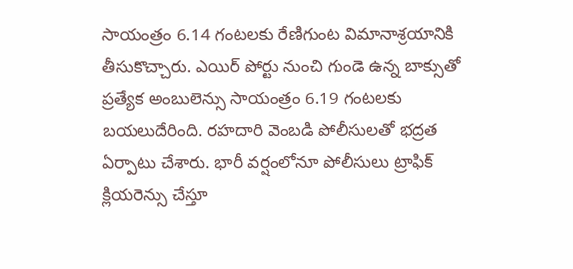సాయంత్రం 6.14 గంటలకు రేణిగుంట విమానాశ్రయానికి తీసుకొచ్చారు. ఎయిర్ పోర్టు నుంచి గుండె ఉన్న బాక్సుతో ప్రత్యేక అంబులెన్సు సాయంత్రం 6.19 గంటలకు బయలుదేరింది. రహదారి వెంబడి పోలీసులతో భద్రత ఏర్పాటు చేశారు. భారీ వర్షంలోనూ పోలీసులు ట్రాఫిక్‌ క్లియరెన్సు చేస్తూ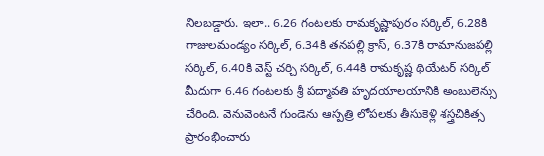నిలబడ్డారు. ఇలా.. 6.26 గంటలకు రామకృష్ణాపురం సర్కిల్‌, 6.28కి గాజులమండ్యం సర్కిల్‌, 6.34కి తనపల్లి క్రాస్‌, 6.37కి రామానుజపల్లి సర్కిల్‌, 6.40కి వెస్ట్‌ చర్చి సర్కిల్‌, 6.44కి రామకృష్ణ థియేటర్‌ సర్కిల్‌ మీదుగా 6.46 గంటలకు శ్రీ పద్మావతి హృదయాలయానికి అంబులెన్సు చేరింది. వెనువెంటనే గుండెను ఆస్పత్రి లోపలకు తీసుకెళ్లి శస్త్రచికిత్స ప్రారంభించారు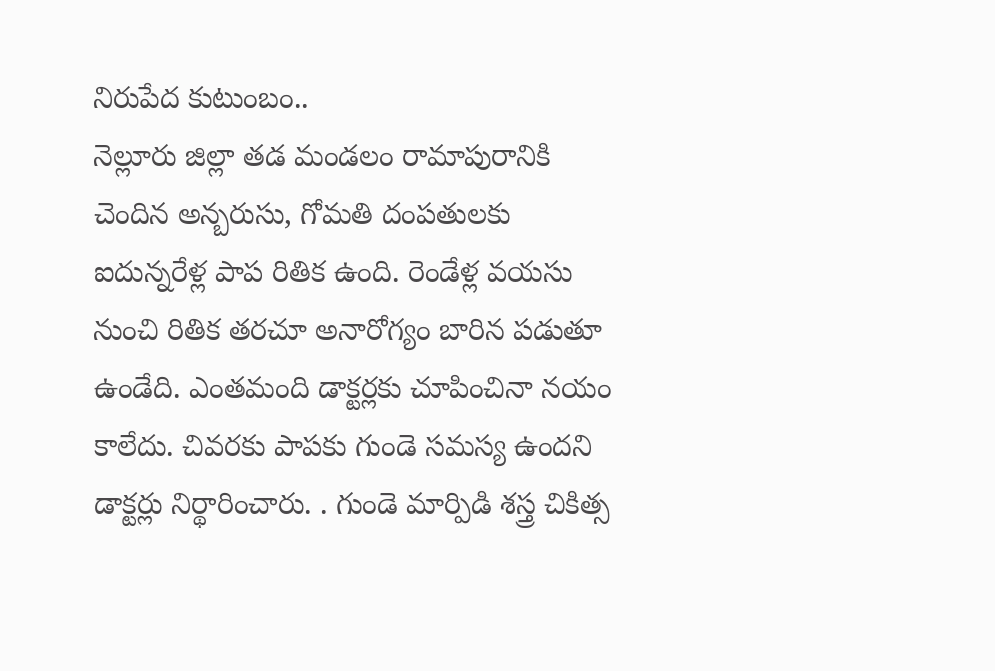నిరుపేద కుటుంబం..
నెల్లూరు జిల్లా తడ మండలం రామాపురానికి చెందిన అన్బరుసు, గోమతి దంపతులకు ఐదున్నరేళ్ల పాప రితిక ఉంది. రెండేళ్ల వయసు నుంచి రితిక తరచూ అనారోగ్యం బారిన పడుతూ ఉండేది. ఎంతమంది డాక్టర్లకు చూపించినా నయం కాలేదు. చివరకు పాపకు గుండె సమస్య ఉందని డాక్టర్లు నిర్థారించారు. . గుండె మార్పిడి శస్త్ర చికిత్స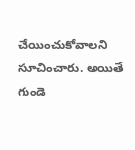చేయించుకోవాలని సూచించారు. అయితే గుండె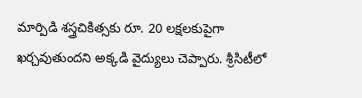మార్పిడి శస్త్రచికిత్సకు రూ. 20 లక్షలకుపైగా ఖర్చవుతుందని అక్కడి వైద్యులు చెప్పారు. శ్రీసిటీలో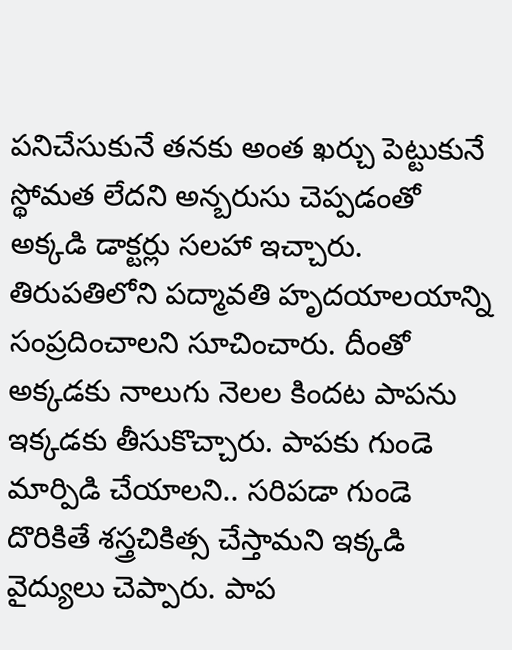పనిచేసుకునే తనకు అంత ఖర్చు పెట్టుకునే స్థోమత లేదని అన్బరుసు చెప్పడంతో అక్కడి డాక్టర్లు సలహా ఇచ్చారు. తిరుపతిలోని పద్మావతి హృదయాలయాన్ని సంప్రదించాలని సూచించారు. దీంతో అక్కడకు నాలుగు నెలల కిందట పాపను ఇక్కడకు తీసుకొచ్చారు. పాపకు గుండె మార్పిడి చేయాలని.. సరిపడా గుండె దొరికితే శస్త్రచికిత్స చేస్తామని ఇక్కడి వైద్యులు చెప్పారు. పాప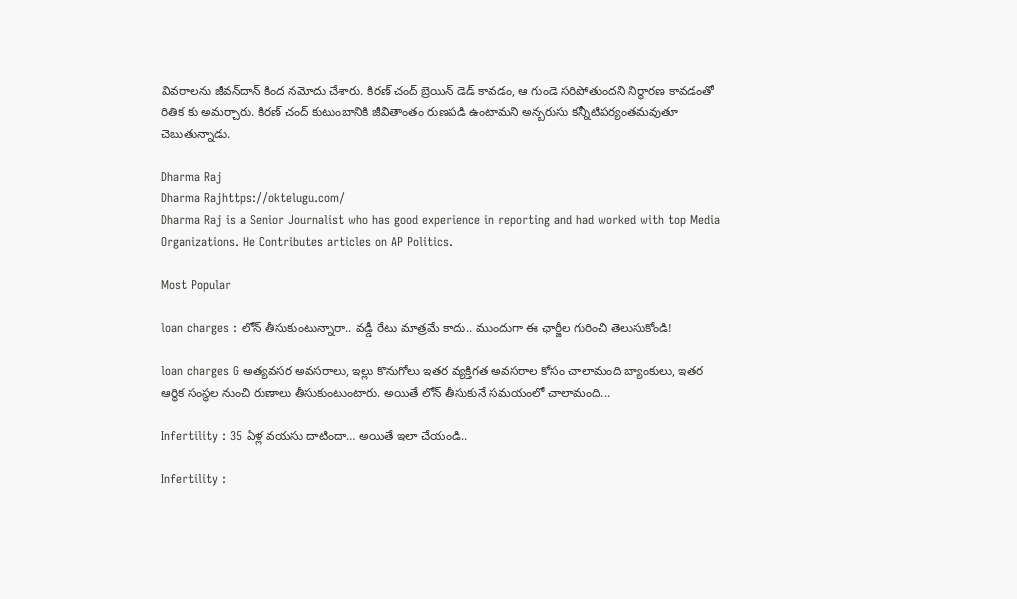వివరాలను జీవన్‌దాన్‌ కింద నమోదు చేశారు. కిరణ్ చంద్ బ్రెయిన్ డెడ్ కావడం, ఆ గుండె సరిపోతుందని నిర్థారణ కావడంతో రితిక కు అమర్చారు. కిరణ్ చంద్ కుటుంబానికి జీవితాంతం రుణపడి ఉంటామని అన్బరుసు కన్నీటిపర్యంతమవుతూ చెబుతున్నాడు.

Dharma Raj
Dharma Rajhttps://oktelugu.com/
Dharma Raj is a Senior Journalist who has good experience in reporting and had worked with top Media Organizations. He Contributes articles on AP Politics.

Most Popular

loan charges : లోన్ తీసుకుంటున్నారా.. వడ్డీ రేటు మాత్రమే కాదు.. ముందుగా ఈ ఛార్జీల గురించి తెలుసుకోండి!

loan charges G అత్యవసర అవసరాలు, ఇల్లు కొనుగోలు ఇతర వ్యక్తిగత అవసరాల కోసం చాలామంది బ్యాంకులు, ఇతర ఆర్థిక సంస్థల నుంచి రుణాలు తీసుకుంటుంటారు. అయితే లోన్ తీసుకునే సమయంలో చాలామంది...

Infertility : 35 ఏళ్ల వయసు దాటిందా… అయితే ఇలా చేయండి..

Infertility :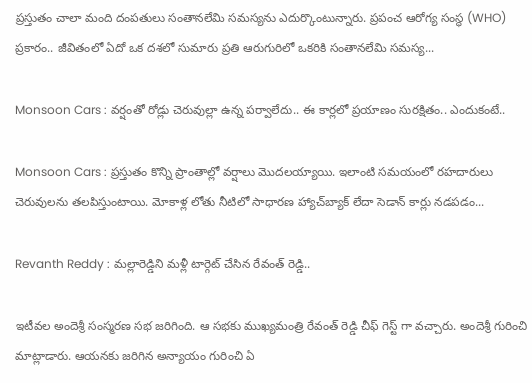ప్రస్తుతం చాలా మంది దంపతులు సంతానలేమి సమస్యను ఎదుర్కొంటున్నారు. ప్రపంచ ఆరోగ్య సంస్థ (WHO) ప్రకారం.. జీవితంలో ఏదో ఒక దశలో సుమారు ప్రతి ఆరుగురిలో ఒకరికి సంతానలేమి సమస్య...

Monsoon Cars : వర్షంతో రోడ్లు చెరువుల్లా ఉన్న పర్వాలేదు.. ఈ కార్లలో ప్రయాణం సురక్షితం.. ఎందుకంటే..

Monsoon Cars : ప్రస్తుతం కొన్ని ప్రాంతాల్లో వర్షాలు మొదలయ్యాయి. ఇలాంటి సమయంలో రహదారులు చెరువులను తలపిస్తుంటాయి. మోకాళ్ల లోతు నీటిలో సాధారణ హ్యాచ్‌బ్యాక్ లేదా సెడాన్ కార్లు నడపడం...

Revanth Reddy : మల్లారెడ్డిని మళ్లీ టార్గెట్ చేసిన రేవంత్ రెడ్డి..

ఇటీవల అందెశ్రీ సంస్మరణ సభ జరిగింది. ఆ సభకు ముఖ్యమంత్రి రేవంత్ రెడ్డి చీఫ్ గెస్ట్ గా వచ్చారు. అందెశ్రీ గురించి మాట్లాడారు. ఆయనకు జరిగిన అన్యాయం గురించి ఏ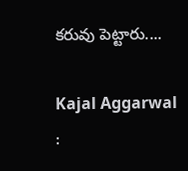కరువు పెట్టారు....

Kajal Aggarwal :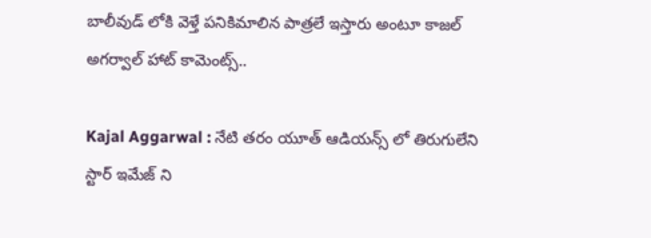బాలీవుడ్ లోకి వెళ్తే పనికిమాలిన పాత్రలే ఇస్తారు అంటూ కాజల్ అగర్వాల్ హాట్ కామెంట్స్..

Kajal Aggarwal : నేటి తరం యూత్ ఆడియన్స్ లో తిరుగులేని స్టార్ ఇమేజ్ ని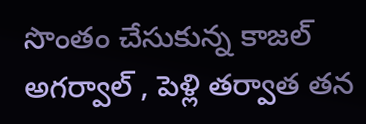సొంతం చేసుకున్న కాజల్ అగర్వాల్ , పెళ్లి తర్వాత తన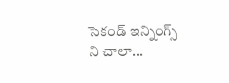సెకండ్ ఇన్నింగ్స్ ని చాలా...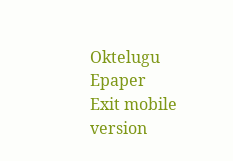Oktelugu Epaper
Exit mobile version